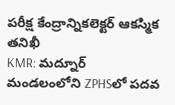పరీక్ష కేంద్రాన్నికలెక్టర్ ఆకస్మిక తనిఖీ
KMR: మద్నూర్ మండలంలోని ZPHSలో పదవ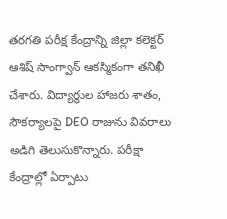తరగతి పరీక్ష కేంద్రాన్ని జిల్లా కలెక్టర్ ఆశిష్ సాంగ్వాన్ ఆకస్మికంగా తనిఖీ చేశారు. విద్యార్ధుల హాజరు శాతం, సౌకర్యాలపై DEO రాజును వివరాలు అడిగి తెలుసుకొన్నారు. పరీక్షా కేంద్రాల్లో ఏర్పాటు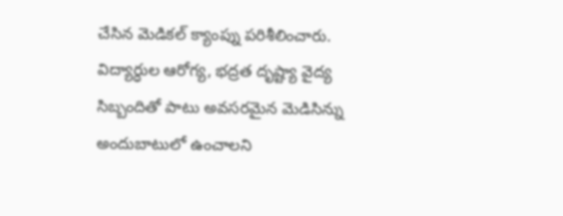చేసిన మెడికల్ క్యాంప్ను పరిశీలించారు. విద్యార్ధుల ఆరోగ్య, భద్రత దృష్ట్యా వైద్య సిబ్బందితో పాటు అవసరమైన మెడిసిన్ను అందుబాటులో ఉంచాలని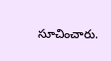సూచించారు.